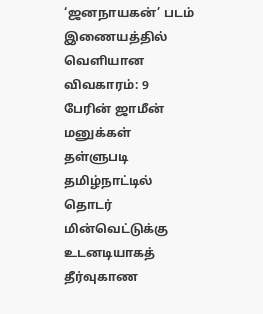‘ஜனநாயகன்’ படம் இணையத்தில் வெளியான விவகாரம்: 9 பேரின் ஜாமீன் மனுக்கள் தள்ளுபடி தமிழ்நாட்டில் தொடர் மின்வெட்டுக்கு உடனடியாகத் தீர்வுகாண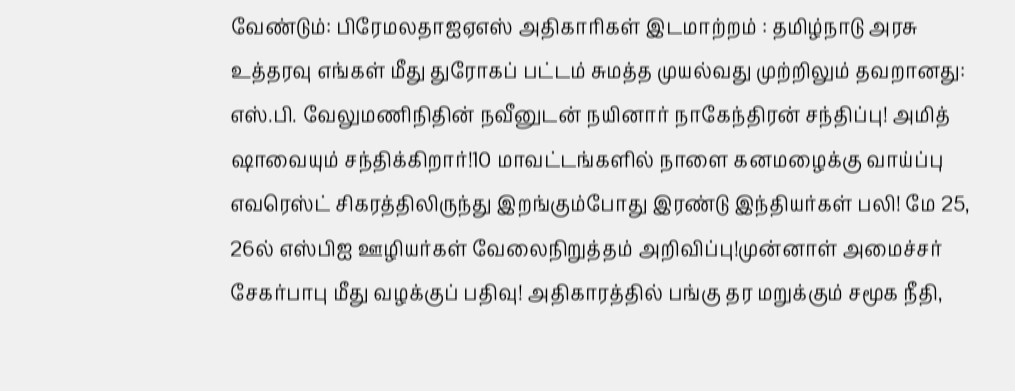வேண்டும்: பிரேமலதாஐஏஎஸ் அதிகாரிகள் இடமாற்றம் : தமிழ்நாடு அரசு உத்தரவு எங்கள் மீது துரோகப் பட்டம் சுமத்த முயல்வது முற்றிலும் தவறானது: எஸ்.பி. வேலுமணிநிதின் நவீனுடன் நயினார் நாகேந்திரன் சந்திப்பு! அமித் ஷாவையும் சந்திக்கிறார்!10 மாவட்டங்களில் நாளை கனமழைக்கு வாய்ப்பு எவரெஸ்ட் சிகரத்திலிருந்து இறங்கும்போது இரண்டு இந்தியர்கள் பலி! மே 25, 26ல் எஸ்பிஐ ஊழியர்கள் வேலைநிறுத்தம் அறிவிப்பு!முன்னாள் அமைச்சர் சேகர்பாபு மீது வழக்குப் பதிவு! அதிகாரத்தில் பங்கு தர மறுக்கும் சமூக நீதி,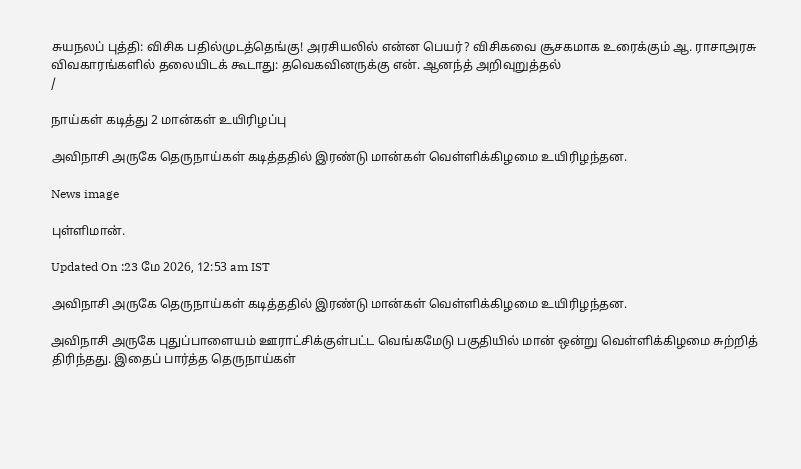சுயநலப் புத்தி: விசிக பதில்முடத்தெங்கு! அரசியலில் என்ன பெயர்? விசிகவை சூசகமாக உரைக்கும் ஆ. ராசாஅரசு விவகாரங்களில் தலையிடக் கூடாது: தவெகவினருக்கு என். ஆனந்த் அறிவுறுத்தல்
/

நாய்கள் கடித்து 2 மான்கள் உயிரிழப்பு

அவிநாசி அருகே தெருநாய்கள் கடித்ததில் இரண்டு மான்கள் வெள்ளிக்கிழமை உயிரிழந்தன.

News image

புள்ளிமான்.

Updated On :23 மே 2026, 12:53 am IST

அவிநாசி அருகே தெருநாய்கள் கடித்ததில் இரண்டு மான்கள் வெள்ளிக்கிழமை உயிரிழந்தன.

அவிநாசி அருகே புதுப்பாளையம் ஊராட்சிக்குள்பட்ட வெங்கமேடு பகுதியில் மான் ஒன்று வெள்ளிக்கிழமை சுற்றித் திரிந்தது. இதைப் பார்த்த தெருநாய்கள்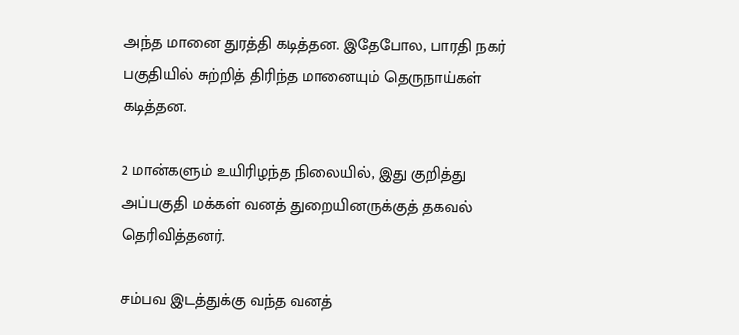அந்த மானை துரத்தி கடித்தன. இதேபோல, பாரதி நகர் பகுதியில் சுற்றித் திரிந்த மானையும் தெருநாய்கள் கடித்தன.

2 மான்களும் உயிரிழந்த நிலையில், இது குறித்து அப்பகுதி மக்கள் வனத் துறையினருக்குத் தகவல் தெரிவித்தனர்.

சம்பவ இடத்துக்கு வந்த வனத்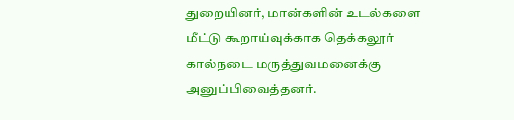துறையினர், மான்களின் உடல்களை மீட்டு கூறாய்வுக்காக தெக்கலூர் கால்நடை மருத்துவமனைக்கு அனுப்பிவைத்தனர்.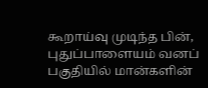கூறாய்வு முடிந்த பின், புதுப்பாளையம் வனப் பகுதியில் மான்களின்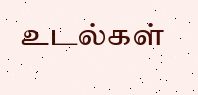உடல்கள்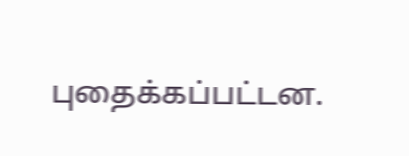புதைக்கப்பட்டன.